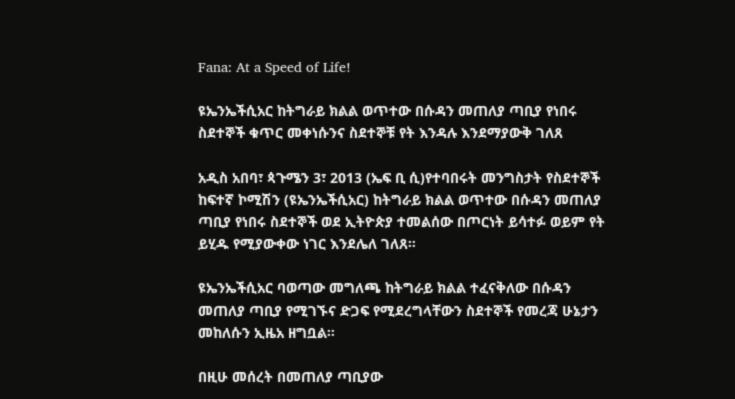Fana: At a Speed of Life!

ዩኤንኤችሲአር ከትግራይ ክልል ወጥተው በሱዳን መጠለያ ጣቢያ የነበሩ ስደተኞች ቁጥር መቀነሱንና ስደተኞቹ የት እንዳሉ እንደማያውቅ ገለጸ

አዲስ አበባ፣ ጳጉሜን 3፣ 2013 (ኤፍ ቢ ሲ)የተባበሩት መንግስታት የስደተኞች ከፍተኛ ኮሚሽን (ዩኤንኤችሲአር) ከትግራይ ክልል ወጥተው በሱዳን መጠለያ ጣቢያ የነበሩ ስደተኞች ወደ ኢትዮጵያ ተመልሰው በጦርነት ይሳተፉ ወይም የት ይሂዱ የሚያውቀው ነገር እንደሌለ ገለጸ።

ዩኤንኤችሲአር ባወጣው መግለጫ ከትግራይ ክልል ተፈናቅለው በሱዳን መጠለያ ጣቢያ የሚገኙና ድጋፍ የሚደረግላቸውን ስደተኞች የመረጃ ሁኔታን መከለሱን ኢዜአ ዘግቧል።

በዚሁ መሰረት በመጠለያ ጣቢያው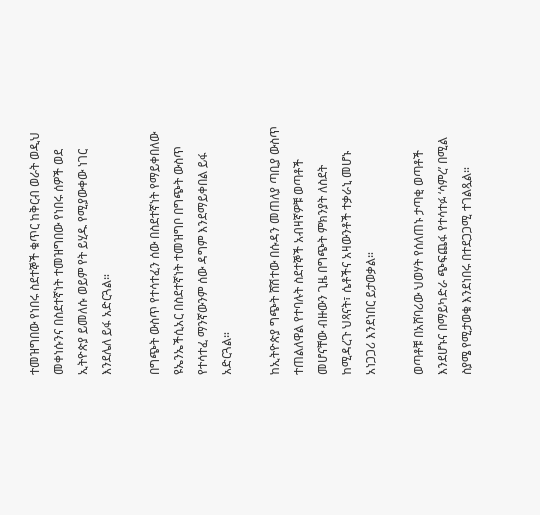ተመዝግበው የነበሩ ስደተኞች ቁጥር ከቅርብ ወራት ወዲህ መቀነሱንና በስደተኛነት ተመዝግበው የነበሩ ሰዎች ወደ ኢትዮጵያ ይመለሱ ወይም የት ይሂዱ የሚያውቀው ነገር እንደሌለ ይፋ አድርጓል።

በግጭት ውስጥ የተሳተፈን ሰው በስደተኛነት የማይቀበለው ዩኤንኤችሲአር በስደተኛነት ተመዝግቦ በግጭት ውስጥ የተሳተፈ ማንኛውንም ሰው ዳግም እንደማይቀበል ይፋ አድርጓል።

ከኢትዮጵያ ግጭት ሸሽተው በሱዳን መጠለያ ጣቢያ ውስጥ ተጠልለዋል የተባሉት ስደተኞች አብዛኛዎቹ ወጣቶች መሆናቸው ብዙውን ጊዜ በግጭት ምክንያት ለስደት ከሚዳረጉ ህጻናት፣ ሴቶችና አዛውንቶች ተቃራኒ መሆኑ አነጋጋሪ እንደነበር ይታወቃል።

ወጣቶቹ በአሸባሪው ህወሃት የሰለጠኑ ታጣቂ ወጣቶች እንደሆኑና በማይካድራ ጭፍጨፋ የተሳተፉ ‘ሳምረ’ በሚል ስያሜ የሚታወቁ እንደነበሩ በተደጋጋሚ ተገልጿል።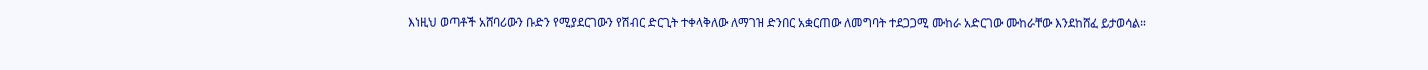እነዚህ ወጣቶች አሸባሪውን ቡድን የሚያደርገውን የሽብር ድርጊት ተቀላቅለው ለማገዝ ድንበር አቋርጠው ለመግባት ተደጋጋሚ ሙከራ አድርገው ሙከራቸው እንደከሸፈ ይታወሳል።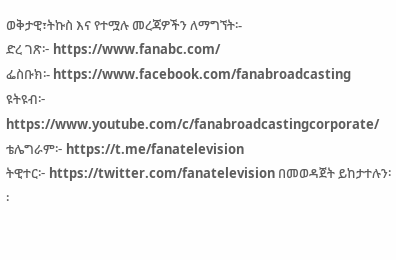ወቅታዊ፣ትኩስ እና የተሟሉ መረጃዎችን ለማግኘት፡-
ድረ ገጽ፦ https://www.fanabc.com/
ፌስቡክ፡- https://www.facebook.com/fanabroadcasting
ዩትዩብ፦ https://www.youtube.com/c/fanabroadcastingcorporate/
ቴሌግራም፦ https://t.me/fanatelevision
ትዊተር፦ https://twitter.com/fanatelevision በመወዳጀት ይከታተሉን፡፡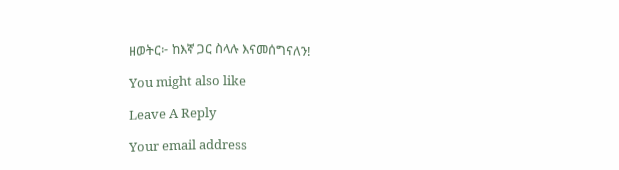ዘወትር፦ ከእኛ ጋር ስላሉ እናመሰግናለን!

You might also like

Leave A Reply

Your email address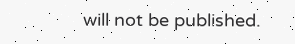will not be published.